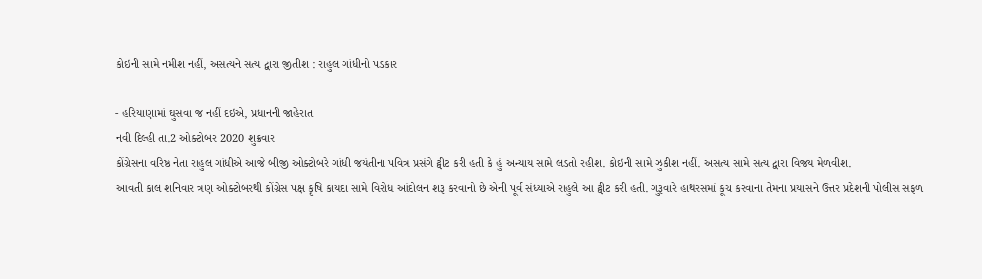કોઇની સામે નમીશ નહીં, અસત્યને સત્ય દ્વારા જીતીશ : રાહુલ ગાંધીનો પડકાર

- હરિયાણામાં ઘુસવા જ નહીં દઇએ, પ્રધાનની જાહેરાત
નવી દિલ્હી તા.2 ઓક્ટોબર 2020 શુક્રવાર
કોંગ્રેસના વરિષ્ઠ નેતા રાહુલ ગાંધીએ આજે બીજી ઓક્ટોબરે ગાંધી જયંતીના પવિત્ર પ્રસંગે ટ્વીટ કરી હતી કે હું અન્યાય સામે લડતો રહીશ. કોઇની સામે ઝુકીશ નહીં. અસત્ય સામે સત્ય દ્વારા વિજય મેળવીશ.
આવતી કાલ શનિવાર ત્રણ ઓક્ટોબરથી કોંગ્રેસ પક્ષ કૃષિ કાયદા સામે વિરોધ આંદોલન શરૂ કરવાનો છે એની પૂર્વ સંધ્યાએ રાહુલે આ ટ્વીટ કરી હતી. ગુરૂવારે હાથરસમાં કૂચ કરવાના તેમના પ્રયાસને ઉત્તર પ્રદેશની પોલીસ સફળ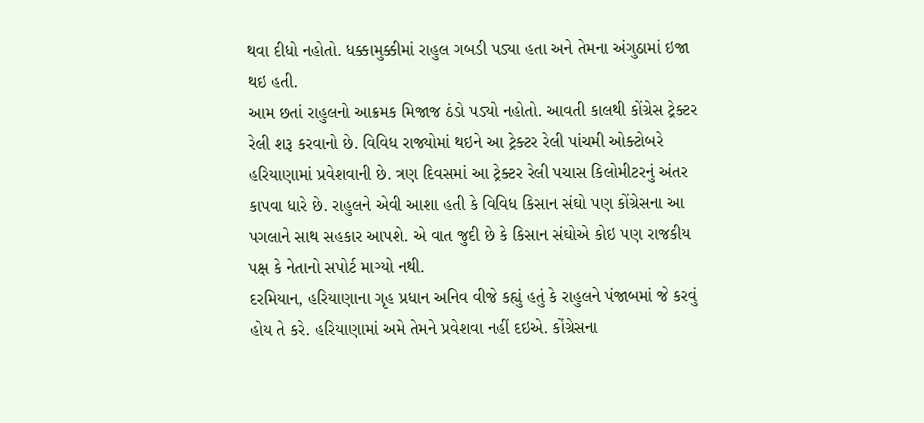થવા દીધો નહોતો. ધક્કામુક્કીમાં રાહુલ ગબડી પડ્યા હતા અને તેમના અંગુઠામાં ઇજા થઇ હતી.
આમ છતાં રાહુલનો આક્રમક મિજાજ ઠંડો પડ્યો નહોતો. આવતી કાલથી કોંગ્રેસ ટ્રેક્ટર રેલી શરૂ કરવાનો છે. વિવિધ રાજ્યોમાં થઇને આ ટ્રેક્ટર રેલી પાંચમી ઓક્ટોબરે હરિયાણામાં પ્રવેશવાની છે. ત્રણ દિવસમાં આ ટ્રેક્ટર રેલી પચાસ કિલોમીટરનું અંતર કાપવા ધારે છે. રાહુલને એવી આશા હતી કે વિવિધ કિસાન સંઘો પણ કોંગ્રેસના આ પગલાને સાથ સહકાર આપશે. એ વાત જુદી છે કે કિસાન સંઘોએ કોઇ પણ રાજકીય પક્ષ કે નેતાનો સપોર્ટ માગ્યો નથી.
દરમિયાન, હરિયાણાના ગૃહ પ્રધાન અનિવ વીજે કહ્યું હતું કે રાહુલને પંજાબમાં જે કરવું હોય તે કરે. હરિયાણામાં અમે તેમને પ્રવેશવા નહીં દઇએ. કોંગ્રેસના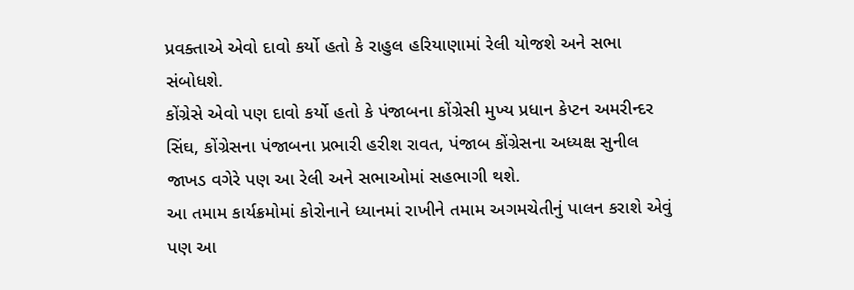પ્રવક્તાએ એવો દાવો કર્યો હતો કે રાહુલ હરિયાણામાં રેલી યોજશે અને સભા સંબોધશે.
કોંગ્રેસે એવો પણ દાવો કર્યો હતો કે પંજાબના કોંગ્રેસી મુખ્ય પ્રધાન કેપ્ટન અમરીન્દર સિંઘ, કોંગ્રેસના પંજાબના પ્રભારી હરીશ રાવત, પંજાબ કોંગ્રેસના અધ્યક્ષ સુનીલ જાખડ વગેરે પણ આ રેલી અને સભાઓમાં સહભાગી થશે.
આ તમામ કાર્યક્રમોમાં કોરોનાને ધ્યાનમાં રાખીને તમામ અગમચેતીનું પાલન કરાશે એવું પણ આ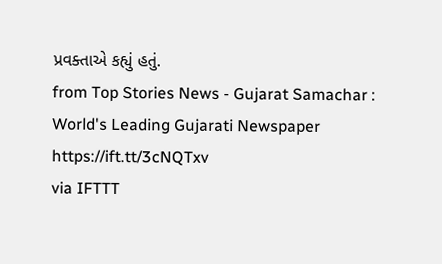પ્રવક્તાએ કહ્યું હતું.
from Top Stories News - Gujarat Samachar : World's Leading Gujarati Newspaper https://ift.tt/3cNQTxv
via IFTTT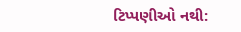ટિપ્પણીઓ નથી: